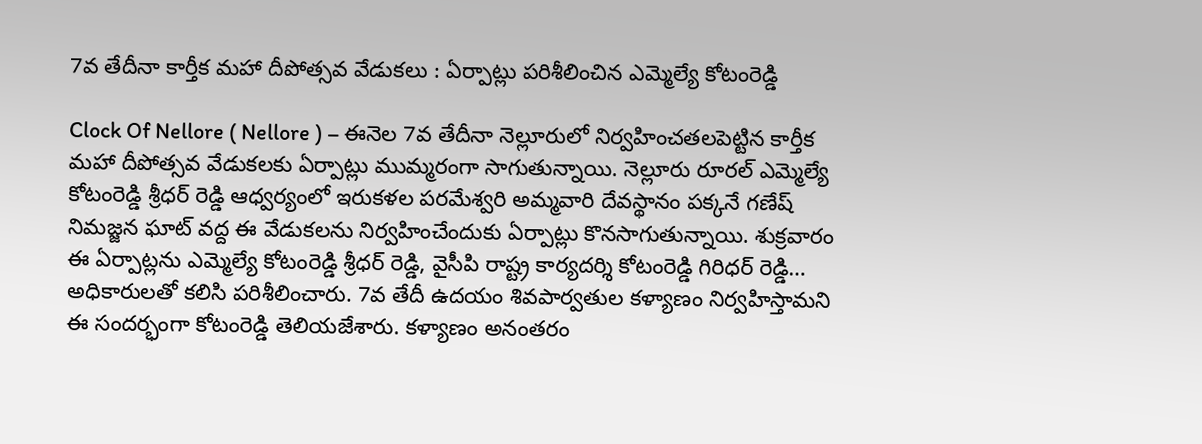7వ తేదీనా కార్తీక మహా దీపోత్సవ వేడుకలు : ఏర్పాట్లు పరిశీలించిన ఎమ్మెల్యే కోటంరెడ్డి

Clock Of Nellore ( Nellore ) – ఈనెల 7వ తేదీనా నెల్లూరులో నిర్వహించతలపెట్టిన కార్తీక మహా దీపోత్సవ వేడుకలకు ఏర్పాట్లు ముమ్మరంగా సాగుతున్నాయి. నెల్లూరు రూరల్ ఎమ్మెల్యే కోటంరెడ్డి శ్రీధర్ రెడ్డి ఆధ్వర్యంలో ఇరుకళల పరమేశ్వరి అమ్మవారి దేవస్థానం పక్కనే గణేష్ నిమజ్జన ఘాట్ వద్ద ఈ వేడుకలను నిర్వహించేందుకు ఏర్పాట్లు కొనసాగుతున్నాయి. శుక్రవారం ఈ ఏర్పాట్లను ఎమ్మెల్యే కోటంరెడ్డి శ్రీధర్ రెడ్డి, వైసీపి రాష్ట్ర కార్యదర్శి కోటంరెడ్డి గిరిధర్ రెడ్డి… అధికారులతో కలిసి పరిశీలించారు. 7వ తేదీ ఉదయం శివపార్వతుల కళ్యాణం నిర్వహిస్తామని ఈ సందర్భంగా కోటంరెడ్డి తెలియజేశారు. కళ్యాణం అనంతరం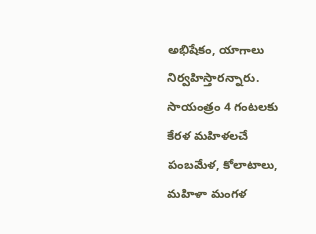అభిషేకం, యాగాలు నిర్వహిస్తారన్నారు. సాయంత్రం 4 గంటలకు కేరళ మహిళలచే పంబమేళ, కోలాటాలు, మహిళా మంగళ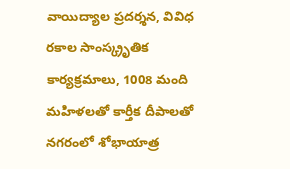వాయిద్యాల ప్రదర్శన, వివిధ రకాల సాంస్క్రృతిక కార్యక్రమాలు, 1008 మంది మహిళలతో కార్తీక దీపాలతో నగరంలో శోభాయాత్ర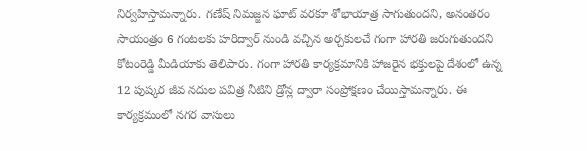నిర్వహిస్తామన్నారు. గణేష్ నిమజ్జన ఘాట్ వరకూ శోభాయాత్ర సాగుతుందని, అనంతరం సాయంత్రం 6 గంటలకు హరిద్వార్ నుండి వచ్చిన అర్చకులచే గంగా హారతి జరుగుతుందని కోటంరెడ్డి మీడియాకు తెలిపారు. గంగా హారతి కార్యక్రమానికి హాజరైన భక్తులపై దేశంలో ఉన్న 12 పుష్కర జీవ నదుల పవిత్ర నీటిని డ్రోన్ల ద్వారా సంప్రోక్షణం చేయిస్తామన్నారు. ఈ కార్యక్రమంలో నగర వాసులు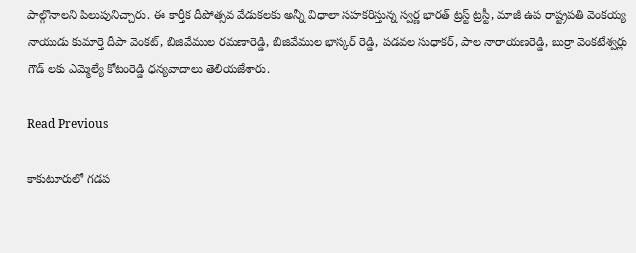పాల్గొనాలని పిలుపునిచ్చారు. ఈ కార్తీక దీపోత్సవ వేడుకలకు అన్నీ విధాలా సహకరిస్తున్న స్వర్ణ భారత్ ట్రస్ట్ ట్రస్టీ, మాజీ ఉప రాష్ట్రపతి వెంకయ్య నాయుడు కుమార్తె దీపా వెంకట్, బిజివేముల రమణారెడ్డి, బిజివేముల భాస్కర్ రెడ్డి, పడవల సుధాకర్, పాల నారాయణరెడ్డి, బుర్రా వెంకటేశ్వర్లు గౌడ్ లకు ఎమ్మెల్యే కోటంరెడ్డి ధన్యవాదాలు తెలియజేశారు.

Read Previous

కాకుటూరులో గడప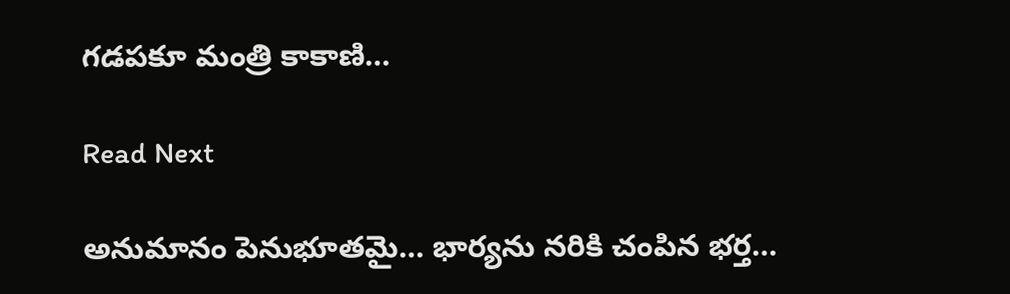గడపకూ మంత్రి కాకాణి…

Read Next

అనుమానం పెనుభూతమై… భార్యను నరికి చంపిన భర్త…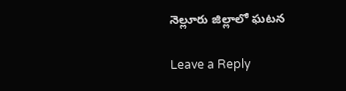నెల్లూరు జిల్లాలో ఘటన

Leave a Reply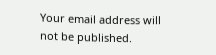Your email address will not be published.